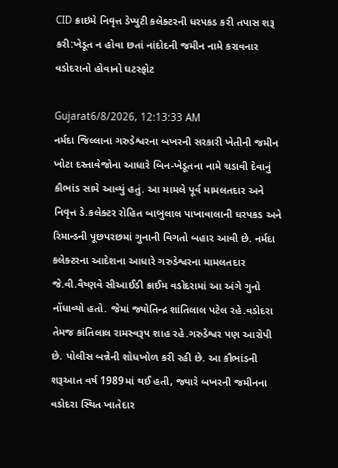CID ક્રાઇમે નિવૃત્ત ડેપ્યુટી કલેક્ટરની ધરપકડ કરી તપાસ શરૂ કરી:ખેડૂત ન હોવા છતાં નાંદોદની જમીન નામે કરાવનાર વડોદરાનો હોવાનો ઘટસ્ફોટ

Gujarat6/8/2026, 12:13:33 AM
નર્મદા જિલ્લાના ગરુડેશ્વરના બખરની સરકારી ખેતીની જમીન ખોટા દસ્તાવેજોના આધારે બિન-ખેડૂતના નામે ચડાવી દેવાનું કૌભાંડ સામે આવ્યું હતું. આ મામલે પૂર્વ મામલતદાર અને નિવૃત્ત ડે.કલેક્ટર રોહિત બાબુલાલ પાખાવાલાની ધરપકડ અને રિમાન્ડની પૂછપરછમાં ગુનાની વિગતો બહાર આવી છે. નર્મદા કલેક્ટરના આદેશના આધારે ગરુડેશ્વરના મામલતદાર જે.વી.વૈષ્ણવે સીઆઈડી ક્રાઈમ વડોદરામાં આ અંગે ગુનો નોંધાવ્યો હતો. જેમાં જ્યોતિન્દ્ર શાંતિલાલ પટેલ રહે.વડોદરા તેમજ કાંતિલાલ રામસ્વરૂપ શાહ રહે.ગરુડેશ્વર પણ આરોપી છે. પોલીસ બન્નેની શોધખોળ કરી રહી છે. આ કૌભાંડની શરૂઆત વર્ષ 1989માં થઈ હતી, જ્યારે બખરની જમીનના વડોદરા સ્થિત ખાતેદાર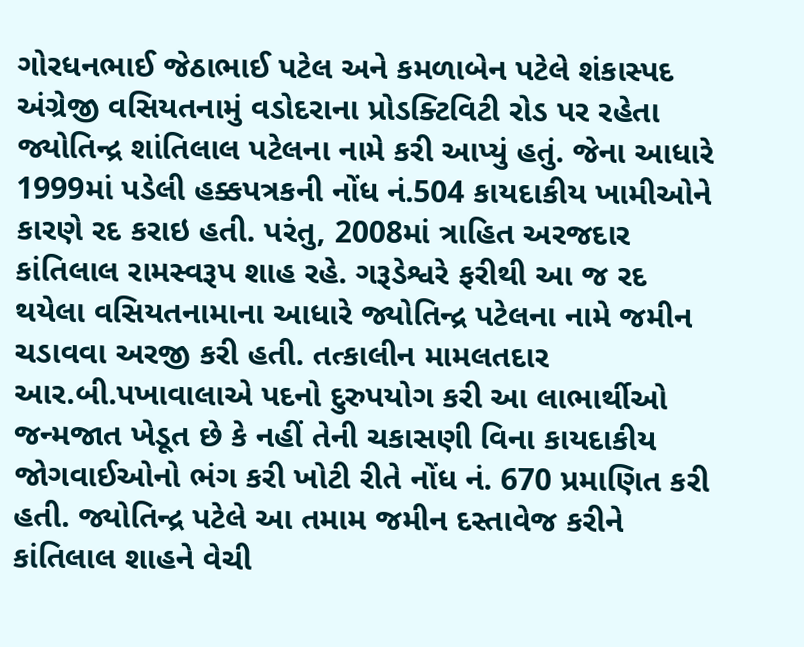ગોરધનભાઈ જેઠાભાઈ પટેલ અને કમળાબેન પટેલે શંકાસ્પદ અંગ્રેજી વસિયતનામું વડોદરાના પ્રોડક્ટિવિટી રોડ પર રહેતા જ્યોતિન્દ્ર શાંતિલાલ પટેલના નામે કરી આપ્યું હતું. જેના આધારે 1999માં પડેલી હક્કપત્રકની નોંધ નં.504 કાયદાકીય ખામીઓને કારણે રદ કરાઇ હતી. પરંતુ, 2008માં ત્રાહિત અરજદાર કાંતિલાલ રામસ્વરૂપ શાહ રહે. ગરૂડેશ્વરે ફરીથી આ જ રદ થયેલા વસિયતનામાના આધારે જ્યોતિન્દ્ર પટેલના નામે જમીન ચડાવવા અરજી કરી હતી. તત્કાલીન મામલતદાર આર.બી.પખાવાલાએ પદનો દુરુપયોગ કરી આ લાભાર્થીઓ જન્મજાત ખેડૂત છે કે નહીં તેની ચકાસણી વિના કાયદાકીય જોગવાઈઓનો ભંગ કરી ખોટી રીતે નોંધ નં. 670 પ્રમાણિત કરી હતી. જ્યોતિન્દ્ર પટેલે આ તમામ જમીન દસ્તાવેજ કરીને કાંતિલાલ શાહને વેચી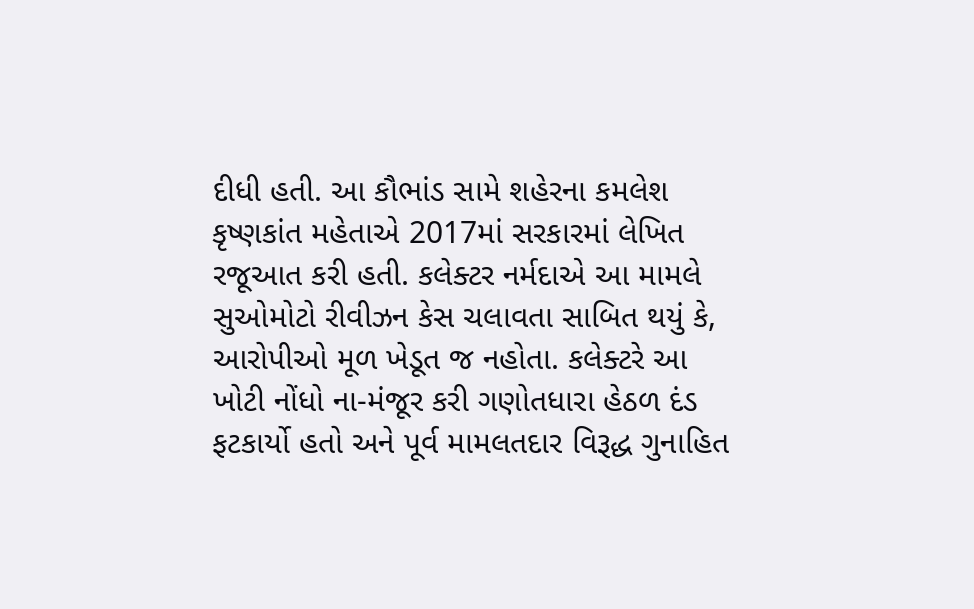દીધી હતી. આ કૌભાંડ સામે શહેરના કમલેશ કૃષ્ણકાંત મહેતાએ 2017માં સરકારમાં લેખિત રજૂઆત કરી હતી. કલેક્ટર નર્મદાએ આ મામલે સુઓમોટો રીવીઝન કેસ ચલાવતા સાબિત થયું કે, આરોપીઓ મૂળ ખેડૂત જ નહોતા. કલેક્ટરે આ ખોટી નોંધો ના-મંજૂર કરી ગણોતધારા હેઠળ દંડ ફટકાર્યો હતો અને પૂર્વ મામલતદાર વિરૂદ્ધ ગુનાહિત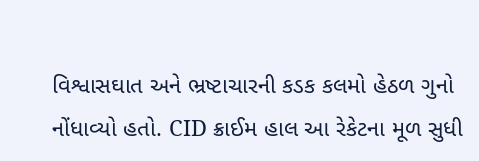વિશ્વાસઘાત અને ભ્રષ્ટાચારની કડક કલમો હેઠળ ગુનો નોંધાવ્યો હતો. CID ક્રાઈમ હાલ આ રેકેટના મૂળ સુધી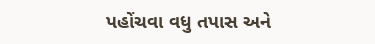પહોંચવા વધુ તપાસ અને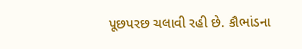પૂછપરછ ચલાવી રહી છે. કૌભાંડના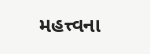મહત્ત્વના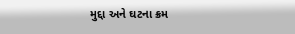મુદ્દા અને ઘટના ક્રમ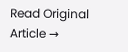Read Original Article →